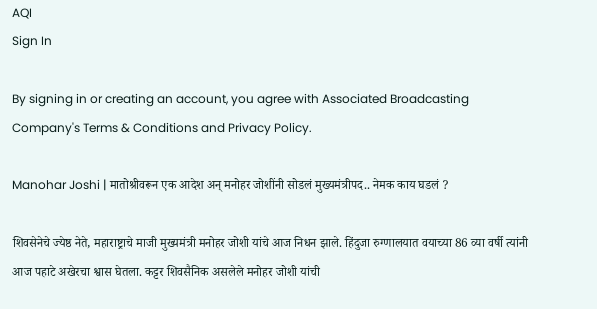AQI
Sign In

By signing in or creating an account, you agree with Associated Broadcasting Company's Terms & Conditions and Privacy Policy.

Manohar Joshi | मातोश्रीवरून एक आदेश अन् मनोहर जोशींनी सोडलं मुख्यमंत्रीपद.. नेमक काय घडलं ?

शिवसेनेचे ज्येष्ठ नेते, महाराष्ट्राचे माजी मुख्यमंत्री मनोहर जोशी यांचे आज निधन झाले. हिंदुजा रुग्णालयात वयाच्या 86 व्या वर्षी त्यांनी आज पहाटे अखेरचा श्वास घेतला. कट्टर शिवसैनिक असलेले मनोहर जोशी यांची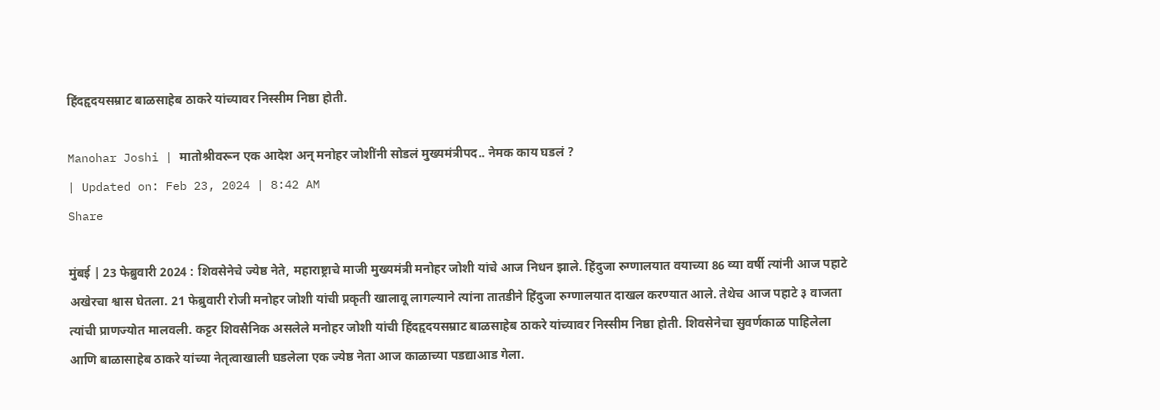हिंदहृदयसम्राट बाळसाहेब ठाकरे यांच्यावर निस्सीम निष्ठा होती.

Manohar Joshi | मातोश्रीवरून एक आदेश अन् मनोहर जोशींनी सोडलं मुख्यमंत्रीपद.. नेमक काय घडलं ?
| Updated on: Feb 23, 2024 | 8:42 AM
Share

मुंबई | 23 फेब्रुवारी 2024 : शिवसेनेचे ज्येष्ठ नेते, महाराष्ट्राचे माजी मुख्यमंत्री मनोहर जोशी यांचे आज निधन झाले. हिंदुजा रुग्णालयात वयाच्या 86 व्या वर्षी त्यांनी आज पहाटे अखेरचा श्वास घेतला. 21 फेब्रुवारी रोजी मनोहर जोशी यांची प्रकृती खालावू लागल्याने त्यांना तातडीने हिंदुजा रुग्णालयात दाखल करण्यात आले. तेथेच आज पहाटे ३ वाजता त्यांची प्राणज्योत मालवली. कट्टर शिवसैनिक असलेले मनोहर जोशी यांची हिंदहृदयसम्राट बाळसाहेब ठाकरे यांच्यावर निस्सीम निष्ठा होती. शिवसेनेचा सुवर्णकाळ पाहिलेला आणि बाळासाहेब ठाकरे यांच्या नेतृत्वाखाली घडलेला एक ज्येष्ठ नेता आज काळाच्या पडद्याआड गेला.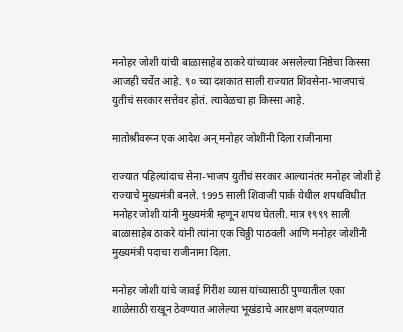मनोहर जोशी यांची बाळासाहेब ठाकरे यांच्यावर असलेल्या निष्ठेचा किस्सा आजही चर्चेत आहे. ९० च्या दशकात साली राज्यात शिवसेना-भाजपाचं युतीचं सरकार सत्तेवर होतं. त्यावेळचा हा किस्सा आहे.

मातोश्रीवरून एक आदेश अन् मनोहर जोशींनी दिला राजीनामा

राज्यात पहिल्यांदाच सेना-भाजप युतीचं सरकार आल्यानंतर मनोहर जोशी हे राज्याचे मुख्यमंत्री बनले. 1995 साली शिवाजी पार्क येथील शपथविधीत मनोहर जोशी यांनी मुख्यमंत्री म्हणून शपथ घेतली. मात्र १९९९ साली बाळासाहेब ठाकरे यांनी त्यांना एक चिठ्ठी पाठवली आणि मनोहर जोशींनी मुख्यमंत्री पदाचा राजीनामा दिला.

मनोहर जोशी यांचे जावई गिरीश व्यास यांच्यासाठी पुण्यातील एका शाळेसाठी राखून ठेवण्यात आलेल्या भूखंडाचे आरक्षण बदलण्यात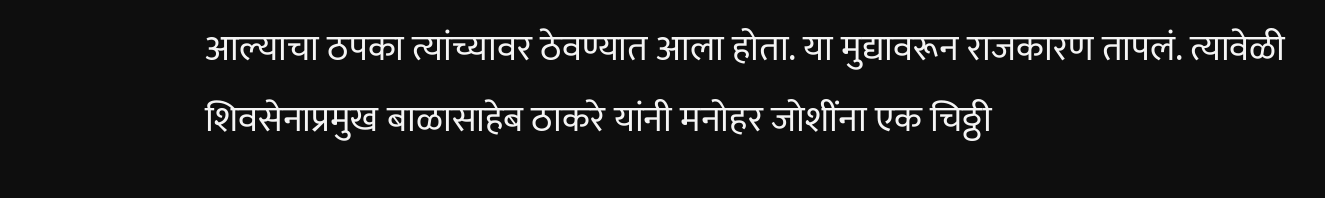आल्याचा ठपका त्यांच्यावर ठेवण्यात आला होता. या मुद्यावरून राजकारण तापलं. त्यावेळी शिवसेनाप्रमुख बाळासाहेब ठाकरे यांनी मनोहर जोशींना एक चिठ्ठी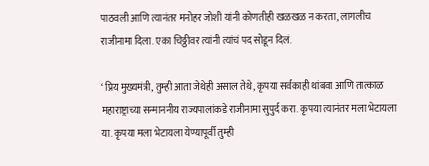पाठवली आणि त्यानंतर मनोहर जोशी यांनी कोणतीही खळखळ न करता, लागलीच राजीनामा दिला. एका चिठ्ठीवर त्यांनी त्यांचं पद सोडून दिलं.

‘ प्रिय मुख्यमंत्री, तुम्ही आता जेथेही असाल तेथे, कृपया सर्वकाही थांबवा आणि तात्काळ महाराष्ट्राच्या सन्माननीय राज्यपालांकडे राजीनामा सुपुर्द करा. कृपया त्यानंतर मला भेटायला या. कृपया मला भेटायला येण्यापूर्वी तुम्ही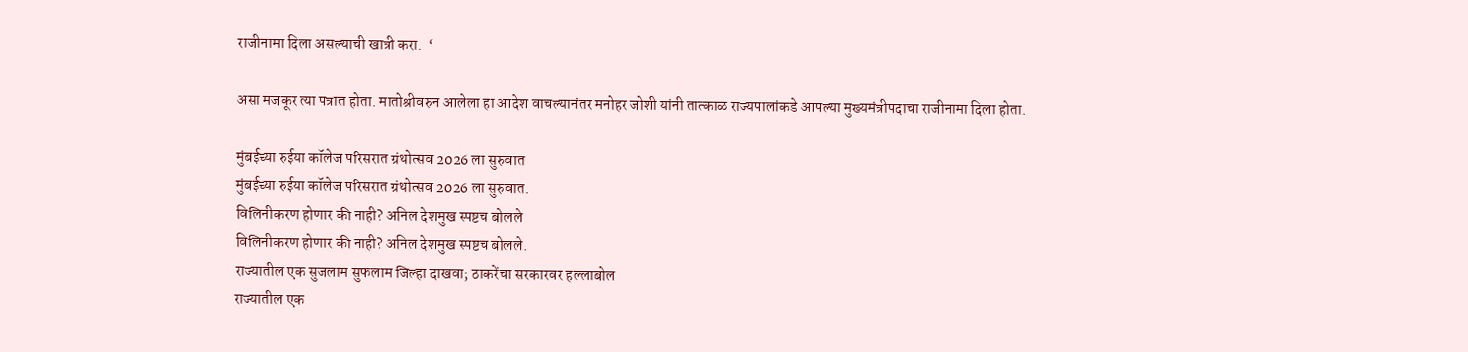राजीनामा दिला असल्याची खात्री करा.  ‘

असा मजकूर त्या पत्रात होता. मातोश्रीवरुन आलेला हा आदेश वाचल्यानंतर मनोहर जोशी यांनी तात्काळ राज्यपालांकडे आपल्या मुख्यमंत्रीपदाचा राजीनामा दिला होता.

मुंबईच्या रुईया कॉलेज परिसरात ग्रंथोत्सव 2026 ला सुरुवात
मुंबईच्या रुईया कॉलेज परिसरात ग्रंथोत्सव 2026 ला सुरुवात.
विलिनीकरण होणार की नाही? अनिल देशमुख स्पष्टच बोलले
विलिनीकरण होणार की नाही? अनिल देशमुख स्पष्टच बोलले.
राज्यातील एक सुजलाम सुफलाम जिल्हा दाखवा; ठाकरेंचा सरकारवर हल्लाबोल
राज्यातील एक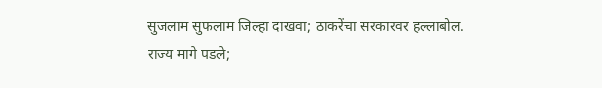सुजलाम सुफलाम जिल्हा दाखवा; ठाकरेंचा सरकारवर हल्लाबोल.
राज्य मागे पडले;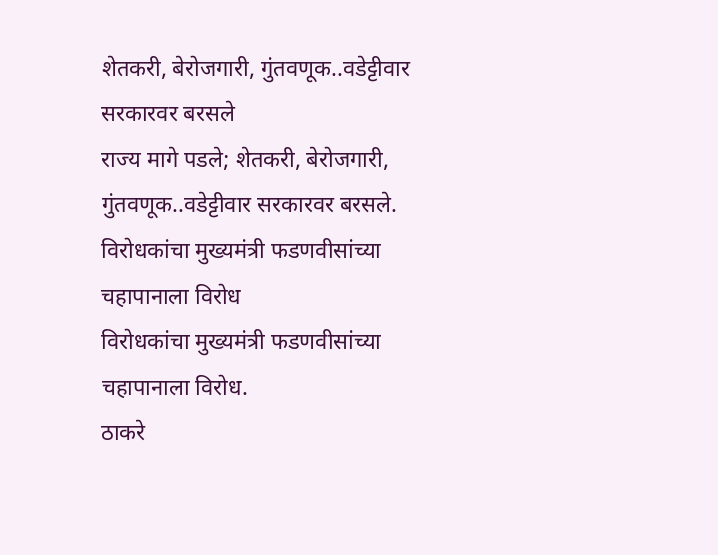शेतकरी, बेरोजगारी, गुंतवणूक..वडेट्टीवार सरकारवर बरसले
राज्य मागे पडले; शेतकरी, बेरोजगारी, गुंतवणूक..वडेट्टीवार सरकारवर बरसले.
विरोधकांचा मुख्यमंत्री फडणवीसांच्या चहापानाला विरोध
विरोधकांचा मुख्यमंत्री फडणवीसांच्या चहापानाला विरोध.
ठाकरे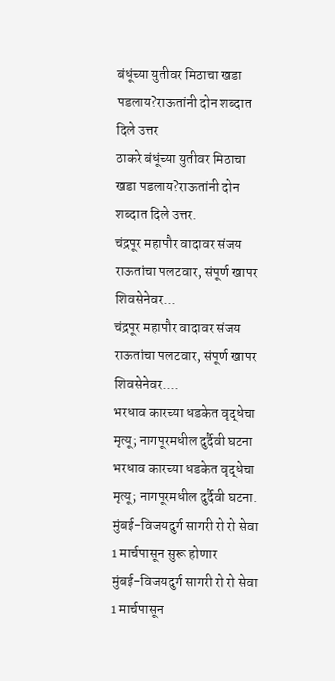बंधूंच्या युतीवर मिठाचा खडा पडलाय?राऊतांनी दोन शब्दात दिले उत्तर
ठाकरे बंधूंच्या युतीवर मिठाचा खडा पडलाय?राऊतांनी दोन शब्दात दिले उत्तर.
चंद्रपूर महापौर वादावर संजय राऊतांचा पलटवार, संपूर्ण खापर शिवसेनेवर...
चंद्रपूर महापौर वादावर संजय राऊतांचा पलटवार, संपूर्ण खापर शिवसेनेवर....
भरधाव कारच्या धडकेत वृद्धेचा मृत्यू; नागपूरमधील दुर्दैवी घटना
भरधाव कारच्या धडकेत वृद्धेचा मृत्यू; नागपूरमधील दुर्दैवी घटना.
मुंबई-विजयदुर्ग सागरी रो रो सेवा 1 मार्चपासून सुरू होणार
मुंबई-विजयदुर्ग सागरी रो रो सेवा 1 मार्चपासून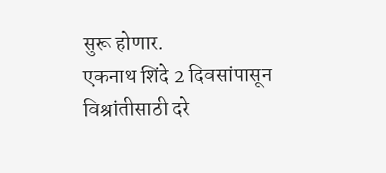सुरू होणार.
एकनाथ शिंदे 2 दिवसांपासून विश्रांतीसाठी दरे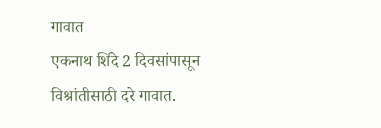गावात
एकनाथ शिंदे 2 दिवसांपासून विश्रांतीसाठी दरे गावात.